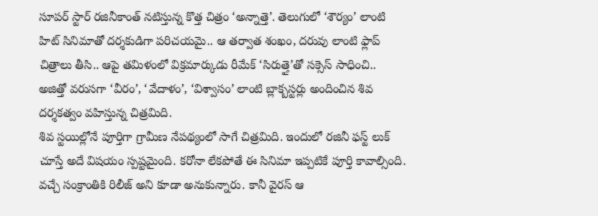సూపర్ స్టార్ రజినీకాంత్ నటిస్తున్న కొత్త చిత్రం ‘అన్నాత్తె’. తెలుగులో ‘శౌర్యం’ లాంటి హిట్ సినిమాతో దర్శకుడిగా పరిచయమై.. ఆ తర్వాత శంఖం, దరువు లాంటి ఫ్లాప్ చిత్రాలు తీసి.. ఆపై తమిళంలో విక్రమార్కుడు రీమేక్ ‘సిరుత్తై’తో సక్సెస్ సాధించి.. అజిత్తో వరుసగా ‘వీరం’, ‘వేదాళం’, ‘విశ్వాసం’ లాంటి బ్లాక్బస్టర్లు అందించిన శివ దర్శకత్వం వహిస్తున్న చిత్రమిది.
శివ స్టయిల్లోనే పూర్తిగా గ్రామీణ నేపథ్యంలో సాగే చిత్రమిది. ఇందులో రజినీ ఫస్ట్ లుక్ చూస్తే అదే విషయం స్పష్టమైంది. కరోనా లేకపోతే ఈ సినిమా ఇప్పటికే పూర్తి కావాల్సింది. వచ్చే సంక్రాంతికి రిలీజ్ అని కూడా అనుకున్నారు. కానీ వైరస్ ఆ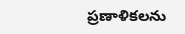ప్రణాళికలను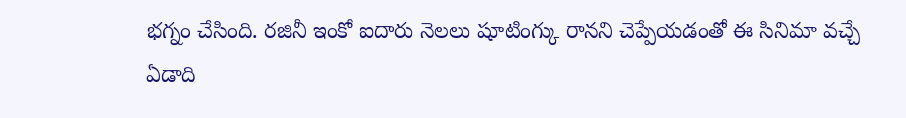భగ్నం చేసింది. రజినీ ఇంకో ఐదారు నెలలు షూటింగ్కు రానని చెప్పేయడంతో ఈ సినిమా వచ్చే ఏడాది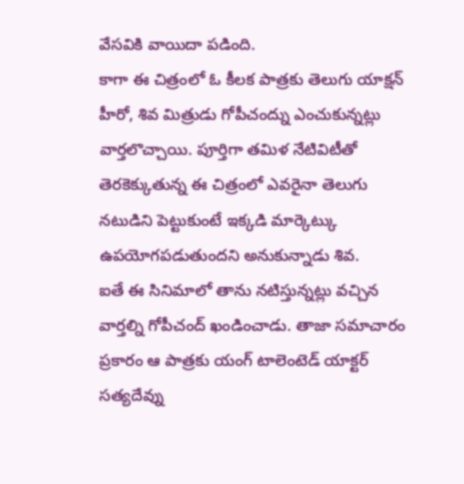వేసవికి వాయిదా పడింది.
కాగా ఈ చిత్రంలో ఓ కీలక పాత్రకు తెలుగు యాక్షన్ హీరో, శివ మిత్రుడు గోపీచంద్ను ఎంచుకున్నట్లు వార్తలొచ్చాయి. పూర్తిగా తమిళ నేటివిటీతో తెరకెక్కుతున్న ఈ చిత్రంలో ఎవరైనా తెలుగు నటుడిని పెట్టుకుంటే ఇక్కడి మార్కెట్కు ఉపయోగపడుతుందని అనుకున్నాడు శివ.
ఐతే ఈ సినిమాలో తాను నటిస్తున్నట్లు వచ్చిన వార్తల్ని గోపీచంద్ ఖండించాడు. తాజా సమాచారం ప్రకారం ఆ పాత్రకు యంగ్ టాలెంటెడ్ యాక్టర్ సత్యదేవ్ను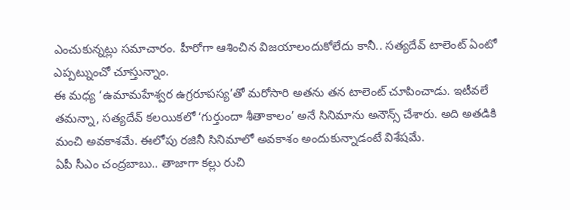ఎంచుకున్నట్లు సమాచారం. హీరోగా ఆశించిన విజయాలందుకోలేదు కానీ.. సత్యదేవ్ టాలెంట్ ఏంటో ఎప్పట్నుంచో చూస్తున్నాం.
ఈ మధ్య ‘ఉమామహేశ్వర ఉగ్రరూపస్య’తో మరోసారి అతను తన టాలెంట్ చూపించాడు. ఇటీవలే తమన్నా, సత్యదేవ్ కలయికలో ‘గుర్తుందా శీతాకాలం’ అనే సినిమాను అనౌన్స్ చేశారు. అది అతడికి మంచి అవకాశమే. ఈలోపు రజినీ సినిమాలో అవకాశం అందుకున్నాడంటే విశేషమే.
ఏపీ సీఎం చంద్రబాబు.. తాజాగా కల్లు రుచి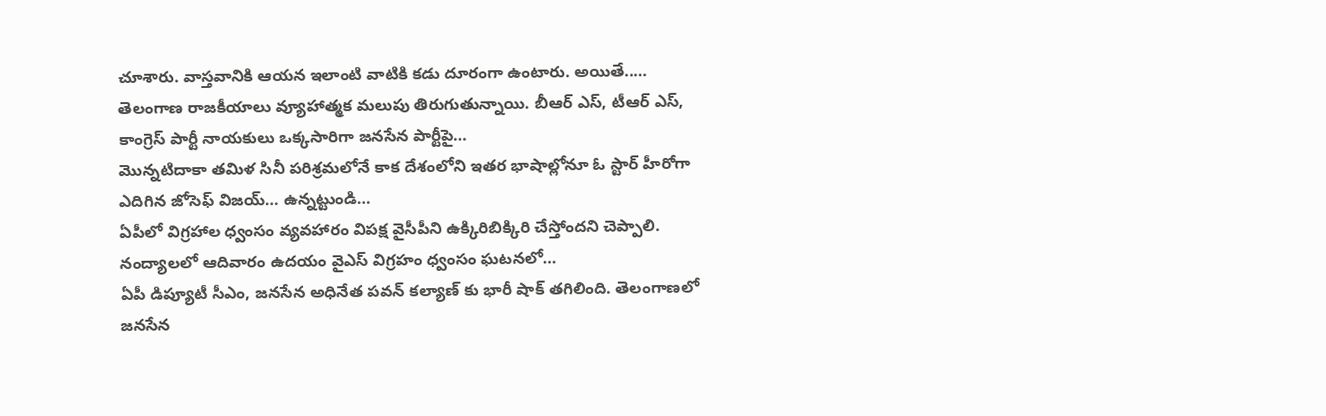చూశారు. వాస్తవానికి ఆయన ఇలాంటి వాటికి కడు దూరంగా ఉంటారు. అయితే..…
తెలంగాణ రాజకీయాలు వ్యూహాత్మక మలుపు తిరుగుతున్నాయి. బీఆర్ ఎస్, టీఆర్ ఎస్, కాంగ్రెస్ పార్టీ నాయకులు ఒక్కసారిగా జనసేన పార్టీపై…
మొన్నటిదాకా తమిళ సినీ పరిశ్రమలోనే కాక దేశంలోని ఇతర భాషాల్లోనూ ఓ స్టార్ హీరోగా ఎదిగిన జోసెఫ్ విజయ్… ఉన్నట్టుండి…
ఏపీలో విగ్రహాల ధ్వంసం వ్యవహారం విపక్ష వైసీపీని ఉక్కిరిబిక్కిరి చేస్తోందని చెప్పాలి. నంద్యాలలో ఆదివారం ఉదయం వైఎస్ విగ్రహం ధ్వంసం ఘటనలో…
ఏపీ డిప్యూటీ సీఎం, జనసేన అధినేత పవన్ కల్యాణ్ కు భారీ షాక్ తగిలింది. తెలంగాణలో జనసేన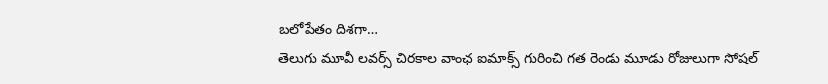బలోపేతం దిశగా…
తెలుగు మూవీ లవర్స్ చిరకాల వాంఛ ఐమాక్స్ గురించి గత రెండు మూడు రోజులుగా సోషల్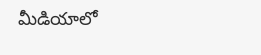మీడియాలో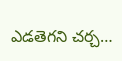ఎడతెగని చర్చ…